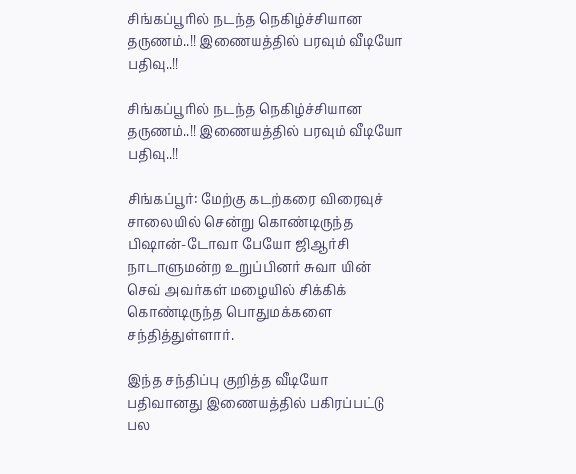சிங்கப்பூரில் நடந்த நெகிழ்ச்சியான தருணம்..!! இணையத்தில் பரவும் வீடியோ பதிவு..!!

சிங்கப்பூரில் நடந்த நெகிழ்ச்சியான தருணம்..!! இணையத்தில் பரவும் வீடியோ பதிவு..!!

சிங்கப்பூர்: மேற்கு கடற்கரை விரைவுச் சாலையில் சென்று கொண்டிருந்த பிஷான்-டோவா பேயோ ஜிஆர்சி நாடாளுமன்ற உறுப்பினர் சுவா யின் செவ் அவர்கள் மழையில் சிக்கிக் கொண்டிருந்த பொதுமக்களை சந்தித்துள்ளார்.

இந்த சந்திப்பு குறித்த வீடியோ பதிவானது இணையத்தில் பகிரப்பட்டு பல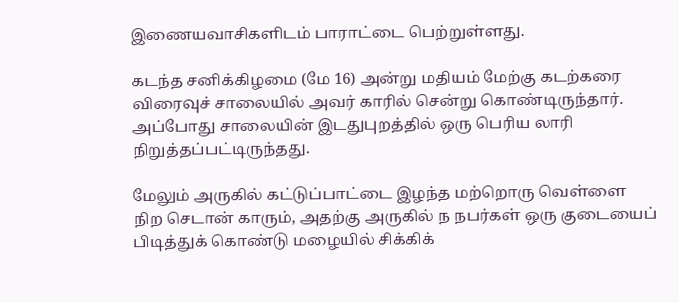இணையவாசிகளிடம் பாராட்டை பெற்றுள்ளது.

கடந்த சனிக்கிழமை (மே 16) அன்று மதியம் மேற்கு கடற்கரை விரைவுச் சாலையில் அவர் காரில் சென்று கொண்டிருந்தார். அப்போது சாலையின் இடதுபுறத்தில் ஒரு பெரிய லாரி நிறுத்தப்பட்டிருந்தது.

மேலும் அருகில் கட்டுப்பாட்டை இழந்த மற்றொரு வெள்ளை நிற செடான் காரும், அதற்கு அருகில் ந நபர்கள் ஒரு குடையைப் பிடித்துக் கொண்டு மழையில் சிக்கிக்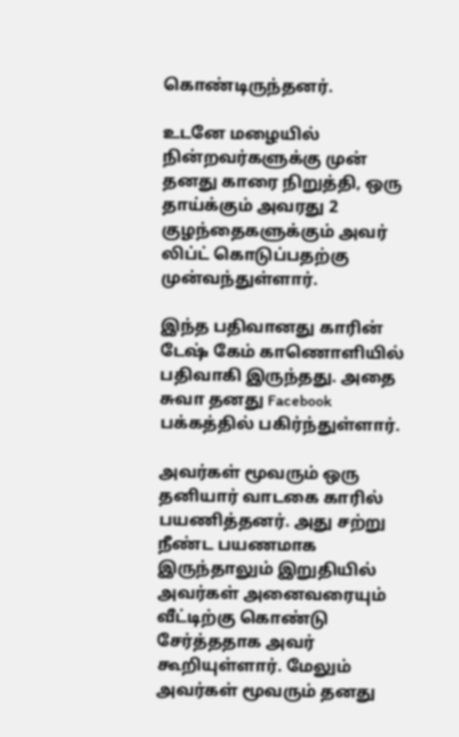கொண்டிருந்தனர்.

உடனே மழையில் நின்றவர்களுக்கு முன் தனது காரை நிறுத்தி, ஒரு தாய்க்கும் அவரது 2 குழந்தைகளுக்கும் அவர் லிப்ட் கொடுப்பதற்கு முன்வந்துள்ளார்.

இந்த பதிவானது காரின் டேஷ் கேம் காணொளியில் பதிவாகி இருந்தது. அதை சுவா தனது Facebook பக்கத்தில் பகிர்ந்துள்ளார்.

அவர்கள் மூவரும் ஒரு தனியார் வாடகை காரில் பயணித்தனர். அது சற்று நீண்ட பயணமாக இருந்தாலும் இறுதியில் அவர்கள் அனைவரையும் வீட்டிற்கு கொண்டு சேர்த்ததாக அவர் கூறியுள்ளார். மேலும் அவர்கள் மூவரும் தனது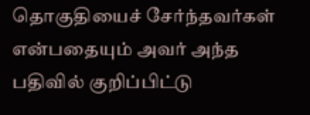தொகுதியைச் சேர்ந்தவர்கள் என்பதையும் அவர் அந்த பதிவில் குறிப்பிட்டு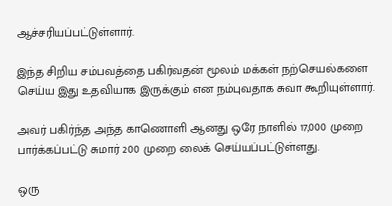ஆச்சரியப்பட்டுள்ளார்.

இந்த சிறிய சம்பவத்தை பகிர்வதன் மூலம் மக்கள் நற்செயல்களை செய்ய இது உதவியாக இருக்கும் என நம்புவதாக சுவா கூறியுள்ளார்.

அவர் பகிர்ந்த அந்த காணொளி ஆனது ஒரே நாளில் 17,000 முறை பார்க்கப்பட்டு சுமார் 200 முறை லைக் செய்யப்பட்டுள்ளது.

ஒரு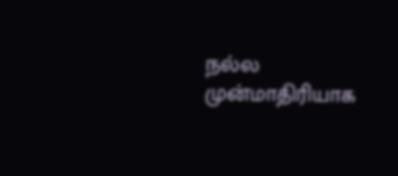நல்ல முன்மாதிரியாக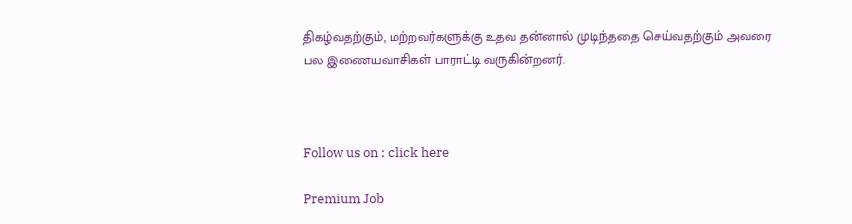திகழ்வதற்கும், மற்றவர்களுக்கு உதவ தன்னால் முடிந்ததை செய்வதற்கும் அவரை பல இணையவாசிகள் பாராட்டி வருகின்றனர்.



Follow us on : click here

Premium Job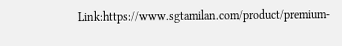Link:https://www.sgtamilan.com/product/premium-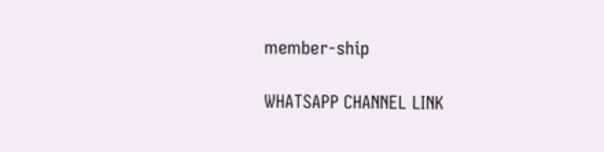member-ship

WHATSAPP CHANNEL LINK